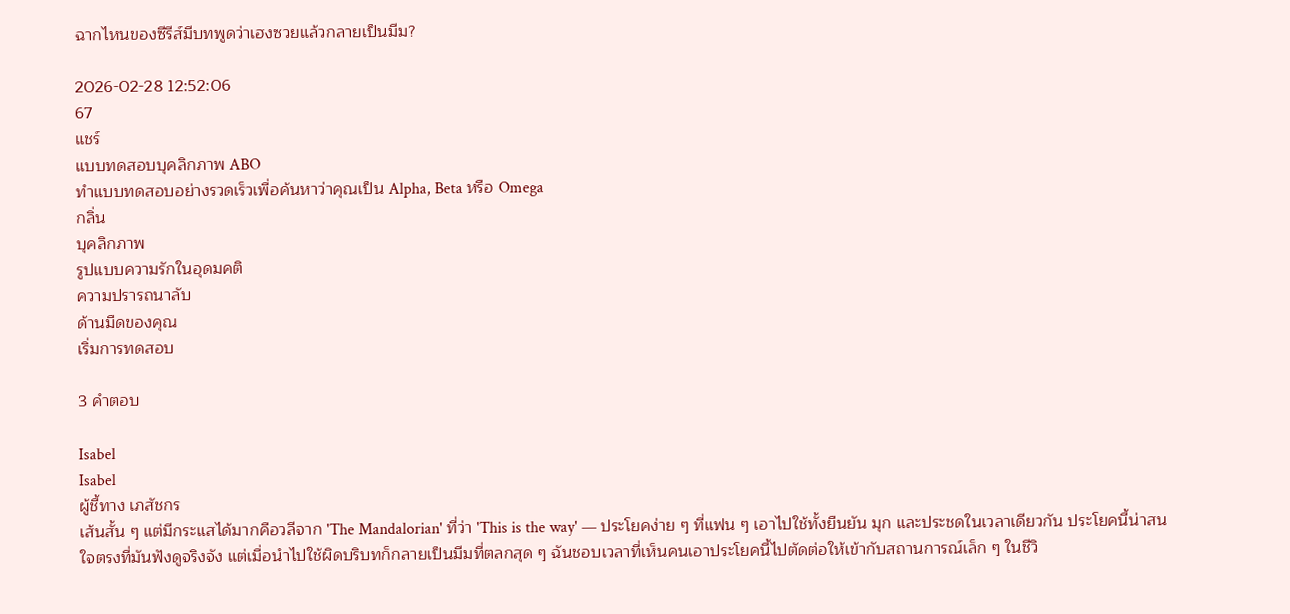ฉากไหนของซีรีส์มีบทพูดว่าเฮงซวยแล้วกลายเป็นมีม?

2026-02-28 12:52:06
67
แชร์
แบบทดสอบบุคลิกภาพ ABO
ทำแบบทดสอบอย่างรวดเร็วเพื่อค้นหาว่าคุณเป็น Alpha, Beta หรือ Omega
กลิ่น
บุคลิกภาพ
รูปแบบความรักในอุดมคติ
ความปรารถนาลับ
ด้านมืดของคุณ
เริ่มการทดสอบ

3 คำตอบ

Isabel
Isabel
ผู้ชี้ทาง เภสัชกร
เส้นสั้น ๆ แต่มีกระแสได้มากคือวลีจาก 'The Mandalorian' ที่ว่า 'This is the way' — ประโยคง่าย ๆ ที่แฟน ๆ เอาไปใช้ทั้งยืนยัน มุก และประชดในเวลาเดียวกัน ประโยคนี้น่าสนใจตรงที่มันฟังดูจริงจัง แต่เมื่อนำไปใช้ผิดบริบทก็กลายเป็นมีมที่ตลกสุด ๆ ฉันชอบเวลาที่เห็นคนเอาประโยคนี้ไปตัดต่อให้เข้ากับสถานการณ์เล็ก ๆ ในชีวิ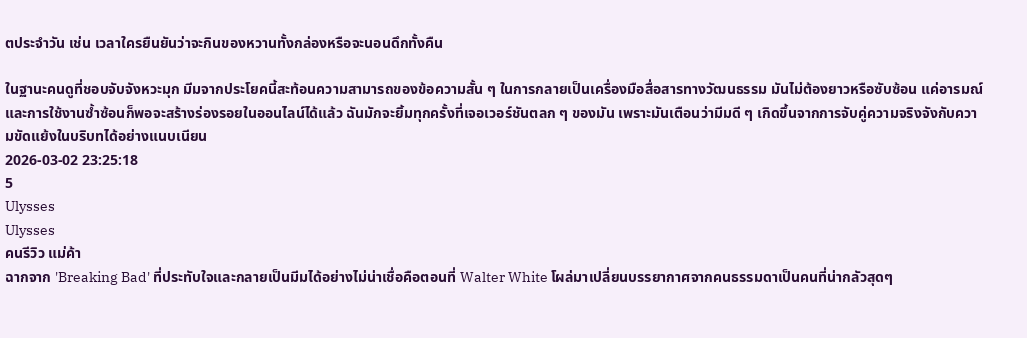ตประจำวัน เช่น เวลาใครยืนยันว่าจะกินของหวานทั้งกล่องหรือจะนอนดึกทั้งคืน

ในฐานะคนดูที่ชอบจับจังหวะมุก มีมจากประโยคนี้สะท้อนความสามารถของข้อความสั้น ๆ ในการกลายเป็นเครื่องมือสื่อสารทางวัฒนธรรม มันไม่ต้องยาวหรือซับซ้อน แค่อารมณ์และการใช้งานซ้ำซ้อนก็พอจะสร้างร่องรอยในออนไลน์ได้แล้ว ฉันมักจะยิ้มทุกครั้งที่เจอเวอร์ชันตลก ๆ ของมัน เพราะมันเตือนว่ามีมดี ๆ เกิดขึ้นจากการจับคู่ความจริงจังกับความขัดแย้งในบริบทได้อย่างแนบเนียน
2026-03-02 23:25:18
5
Ulysses
Ulysses
คนรีวิว แม่ค้า
ฉากจาก 'Breaking Bad' ที่ประทับใจและกลายเป็นมีมได้อย่างไม่น่าเชื่อคือตอนที่ Walter White โผล่มาเปลี่ยนบรรยากาศจากคนธรรมดาเป็นคนที่น่ากลัวสุดๆ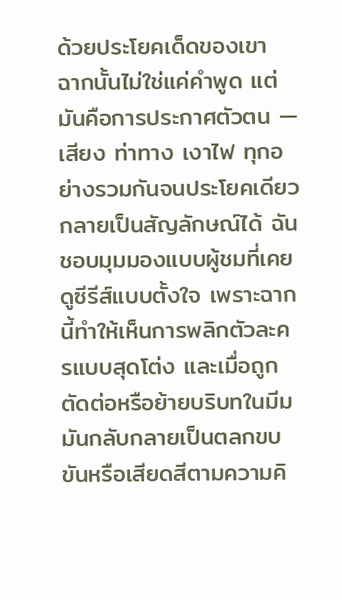ด้วยประโยคเด็ดของเขา ฉากนั้นไม่ใช่แค่คำพูด แต่มันคือการประกาศตัวตน — เสียง ท่าทาง เงาไฟ ทุกอย่างรวมกันจนประโยคเดียวกลายเป็นสัญลักษณ์ได้ ฉันชอบมุมมองแบบผู้ชมที่เคยดูซีรีส์แบบตั้งใจ เพราะฉากนี้ทำให้เห็นการพลิกตัวละครแบบสุดโต่ง และเมื่อถูกตัดต่อหรือย้ายบริบทในมีม มันกลับกลายเป็นตลกขบขันหรือเสียดสีตามความคิ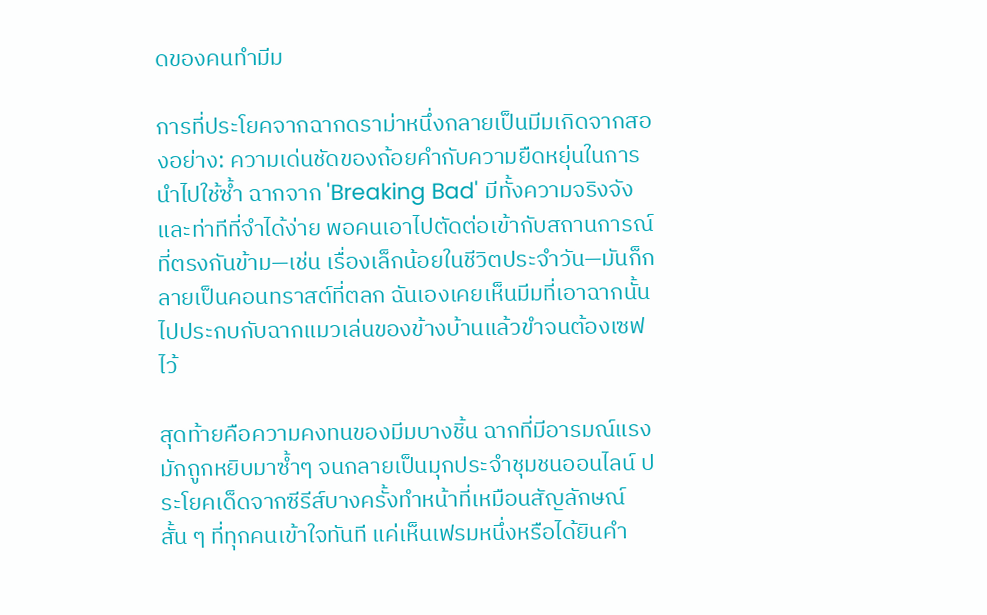ดของคนทำมีม

การที่ประโยคจากฉากดราม่าหนึ่งกลายเป็นมีมเกิดจากสองอย่าง: ความเด่นชัดของถ้อยคำกับความยืดหยุ่นในการนำไปใช้ซ้ำ ฉากจาก 'Breaking Bad' มีทั้งความจริงจังและท่าทีที่จำได้ง่าย พอคนเอาไปตัดต่อเข้ากับสถานการณ์ที่ตรงกันข้าม—เช่น เรื่องเล็กน้อยในชีวิตประจำวัน—มันก็กลายเป็นคอนทราสต์ที่ตลก ฉันเองเคยเห็นมีมที่เอาฉากนั้นไปประกบกับฉากแมวเล่นของข้างบ้านแล้วขำจนต้องเซฟไว้

สุดท้ายคือความคงทนของมีมบางชิ้น ฉากที่มีอารมณ์แรงมักถูกหยิบมาซ้ำๆ จนกลายเป็นมุกประจำชุมชนออนไลน์ ประโยคเด็ดจากซีรีส์บางครั้งทำหน้าที่เหมือนสัญลักษณ์สั้น ๆ ที่ทุกคนเข้าใจทันที แค่เห็นเฟรมหนึ่งหรือได้ยินคำ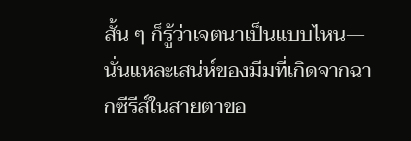สั้น ๆ ก็รู้ว่าเจตนาเป็นแบบไหน—นั่นแหละเสน่ห์ของมีมที่เกิดจากฉากซีรีส์ในสายตาขอ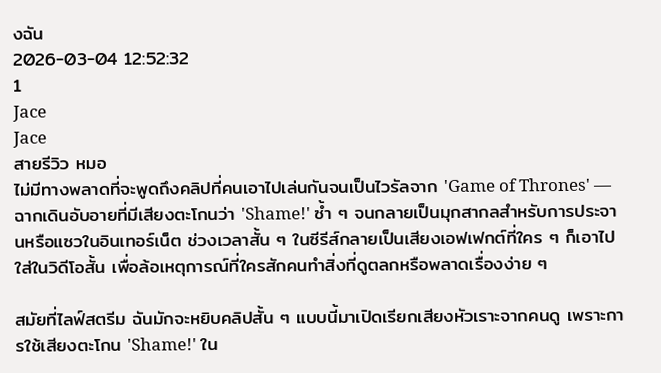งฉัน
2026-03-04 12:52:32
1
Jace
Jace
สายรีวิว หมอ
ไม่มีทางพลาดที่จะพูดถึงคลิปที่คนเอาไปเล่นกันจนเป็นไวรัลจาก 'Game of Thrones' — ฉากเดินอับอายที่มีเสียงตะโกนว่า 'Shame!' ซ้ำ ๆ จนกลายเป็นมุกสากลสำหรับการประจานหรือแซวในอินเทอร์เน็ต ช่วงเวลาสั้น ๆ ในซีรีส์กลายเป็นเสียงเอฟเฟกต์ที่ใคร ๆ ก็เอาไปใส่ในวิดีโอสั้น เพื่อล้อเหตุการณ์ที่ใครสักคนทำสิ่งที่ดูตลกหรือพลาดเรื่องง่าย ๆ

สมัยที่ไลฟ์สตรีม ฉันมักจะหยิบคลิปสั้น ๆ แบบนี้มาเปิดเรียกเสียงหัวเราะจากคนดู เพราะการใช้เสียงตะโกน 'Shame!' ใน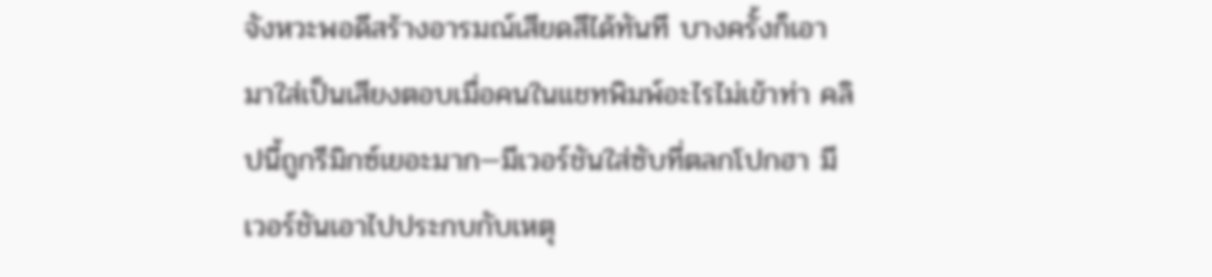จังหวะพอดีสร้างอารมณ์เสียดสีได้ทันที บางครั้งก็เอามาใส่เป็นเสียงตอบเมื่อคนในแชทพิมพ์อะไรไม่เข้าท่า คลิปนี้ถูกรีมิกซ์เยอะมาก—มีเวอร์ชันใส่ซับที่ตลกโปกฮา มีเวอร์ชันเอาไปประกบกับเหตุ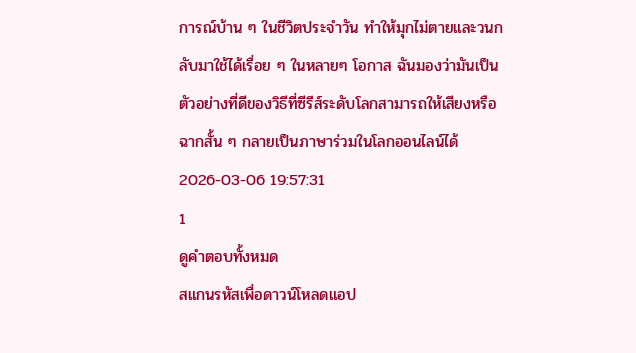การณ์บ้าน ๆ ในชีวิตประจำวัน ทำให้มุกไม่ตายและวนกลับมาใช้ได้เรื่อย ๆ ในหลายๆ โอกาส ฉันมองว่ามันเป็นตัวอย่างที่ดีของวิธีที่ซีรีส์ระดับโลกสามารถให้เสียงหรือฉากสั้น ๆ กลายเป็นภาษาร่วมในโลกออนไลน์ได้
2026-03-06 19:57:31
1
ดูคำตอบทั้งหมด
สแกนรหัสเพื่อดาวน์โหลดแอป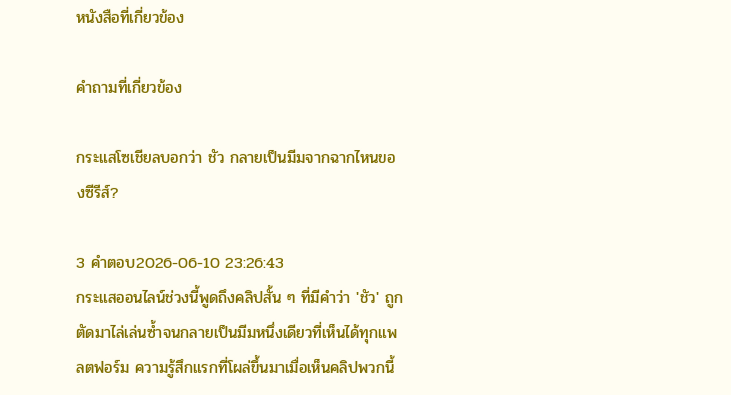หนังสือที่เกี่ยวข้อง

คำถามที่เกี่ยวข้อง

กระแสโซเชียลบอกว่า ชัว กลายเป็นมีมจากฉากไหนของซีรีส์?

3 คำตอบ2026-06-10 23:26:43
กระแสออนไลน์ช่วงนี้พูดถึงคลิปสั้น ๆ ที่มีคำว่า 'ชัว' ถูกตัดมาไล่เล่นซ้ำจนกลายเป็นมีมหนึ่งเดียวที่เห็นได้ทุกแพลตฟอร์ม ความรู้สึกแรกที่โผล่ขึ้นมาเมื่อเห็นคลิปพวกนี้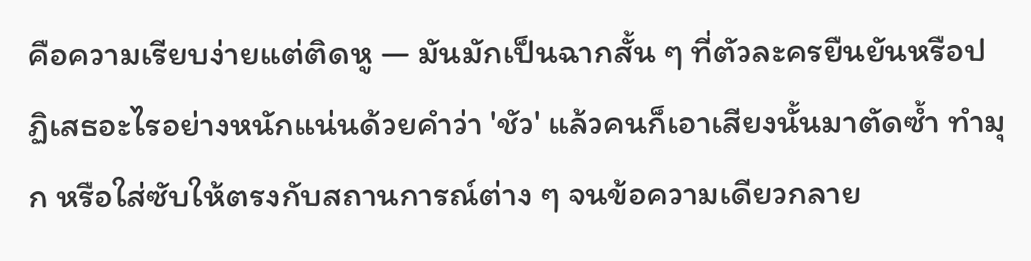คือความเรียบง่ายแต่ติดหู — มันมักเป็นฉากสั้น ๆ ที่ตัวละครยืนยันหรือปฏิเสธอะไรอย่างหนักแน่นด้วยคำว่า 'ชัว' แล้วคนก็เอาเสียงนั้นมาตัดซ้ำ ทำมุก หรือใส่ซับให้ตรงกับสถานการณ์ต่าง ๆ จนข้อความเดียวกลาย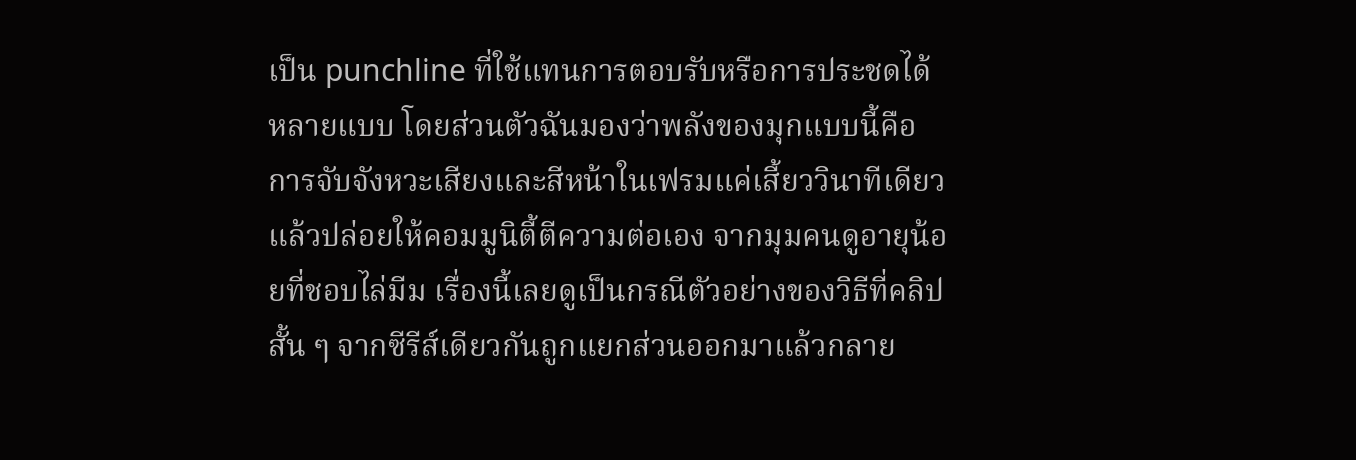เป็น punchline ที่ใช้แทนการตอบรับหรือการประชดได้หลายแบบ โดยส่วนตัวฉันมองว่าพลังของมุกแบบนี้คือการจับจังหวะเสียงและสีหน้าในเฟรมแค่เสี้ยววินาทีเดียว แล้วปล่อยให้คอมมูนิตี้ตีความต่อเอง จากมุมคนดูอายุน้อยที่ชอบไล่มีม เรื่องนี้เลยดูเป็นกรณีตัวอย่างของวิธีที่คลิปสั้น ๆ จากซีรีส์เดียวกันถูกแยกส่วนออกมาแล้วกลาย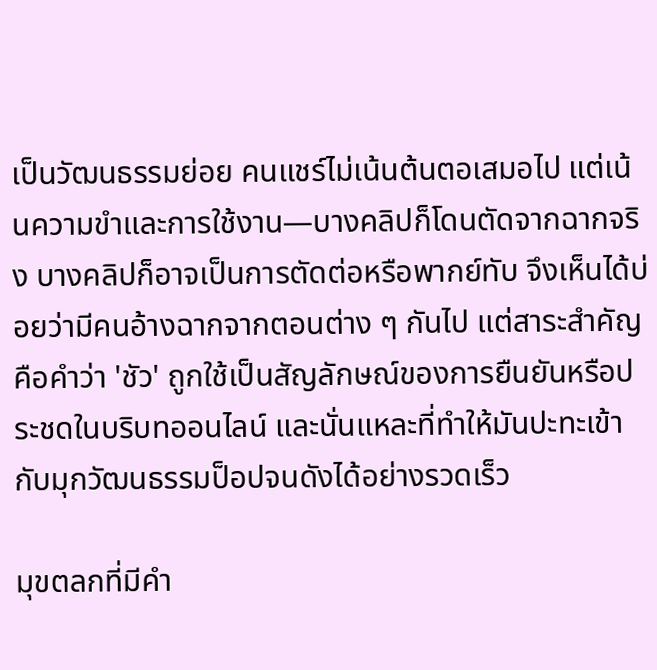เป็นวัฒนธรรมย่อย คนแชร์ไม่เน้นต้นตอเสมอไป แต่เน้นความขำและการใช้งาน—บางคลิปก็โดนตัดจากฉากจริง บางคลิปก็อาจเป็นการตัดต่อหรือพากย์ทับ จึงเห็นได้บ่อยว่ามีคนอ้างฉากจากตอนต่าง ๆ กันไป แต่สาระสำคัญคือคำว่า 'ชัว' ถูกใช้เป็นสัญลักษณ์ของการยืนยันหรือประชดในบริบทออนไลน์ และนั่นแหละที่ทำให้มันปะทะเข้ากับมุกวัฒนธรรมป็อปจนดังได้อย่างรวดเร็ว

มุขตลกที่มีคำ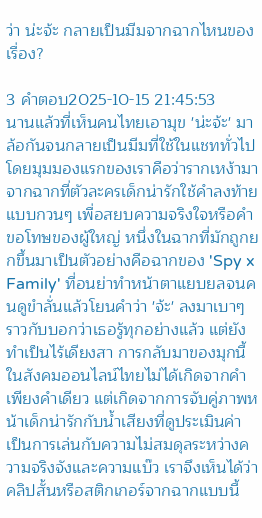ว่า น่ะจ้ะ กลายเป็นมีมจากฉากไหนของเรื่อง?

3 คำตอบ2025-10-15 21:45:53
นานแล้วที่เห็นคนไทยเอามุข 'น่ะจ้ะ' มาล้อกันจนกลายเป็นมีมที่ใช้ในแชททั่วไป โดยมุมมองแรกของเราคือว่ารากเหง้ามาจากฉากที่ตัวละครเด็กน่ารักใช้คำลงท้ายแบบกวนๆ เพื่อสยบความจริงใจหรือคำขอโทษของผู้ใหญ่ หนึ่งในฉากที่มักถูกยกขึ้นมาเป็นตัวอย่างคือฉากของ 'Spy x Family' ที่อนย่าทำหน้าตาแยบยลจนคนดูขำลั่นแล้วโยนคำว่า 'จ้ะ' ลงมาเบาๆ ราวกับบอกว่าเธอรู้ทุกอย่างแล้ว แต่ยังทำเป็นไร้เดียงสา การกลับมาของมุกนี้ในสังคมออนไลน์ไทยไม่ได้เกิดจากคำเพียงคำเดียว แต่เกิดจากการจับคู่ภาพหน้าเด็กน่ารักกับน้ำเสียงที่ดูประเมินค่า เป็นการเล่นกับความไม่สมดุลระหว่างความจริงจังและความแบ๊ว เราจึงเห็นได้ว่าคลิปสั้นหรือสติกเกอร์จากฉากแบบนี้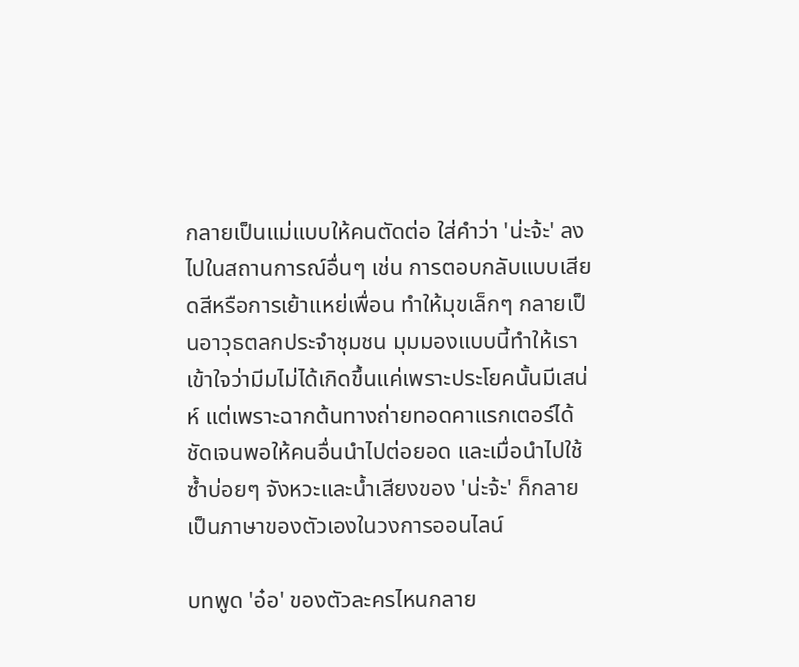กลายเป็นแม่แบบให้คนตัดต่อ ใส่คำว่า 'น่ะจ้ะ' ลงไปในสถานการณ์อื่นๆ เช่น การตอบกลับแบบเสียดสีหรือการเย้าแหย่เพื่อน ทำให้มุขเล็กๆ กลายเป็นอาวุธตลกประจำชุมชน มุมมองแบบนี้ทำให้เราเข้าใจว่ามีมไม่ได้เกิดขึ้นแค่เพราะประโยคนั้นมีเสน่ห์ แต่เพราะฉากต้นทางถ่ายทอดคาแรกเตอร์ได้ชัดเจนพอให้คนอื่นนำไปต่อยอด และเมื่อนำไปใช้ซ้ำบ่อยๆ จังหวะและน้ำเสียงของ 'น่ะจ้ะ' ก็กลายเป็นภาษาของตัวเองในวงการออนไลน์

บทพูด 'อ๋อ' ของตัวละครไหนกลาย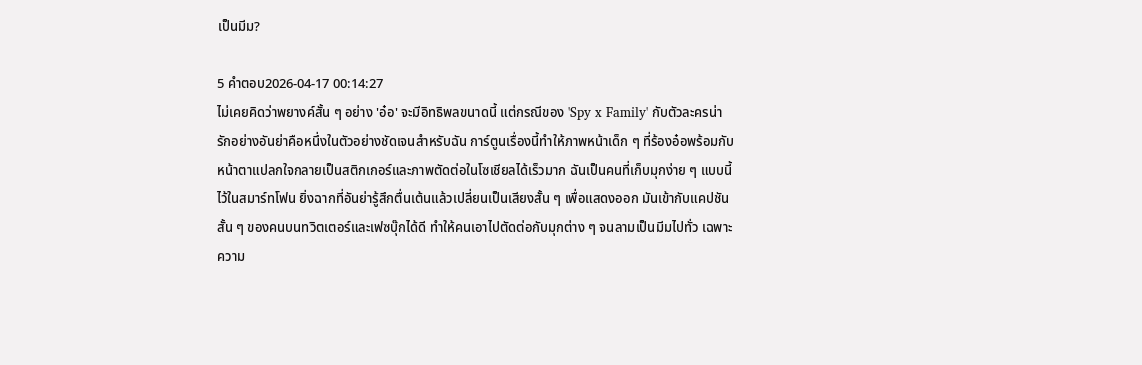เป็นมีม?

5 คำตอบ2026-04-17 00:14:27
ไม่เคยคิดว่าพยางค์สั้น ๆ อย่าง 'อ๋อ' จะมีอิทธิพลขนาดนี้ แต่กรณีของ 'Spy x Family' กับตัวละครน่ารักอย่างอันย่าคือหนึ่งในตัวอย่างชัดเจนสำหรับฉัน การ์ตูนเรื่องนี้ทำให้ภาพหน้าเด็ก ๆ ที่ร้องอ๋อพร้อมกับหน้าตาแปลกใจกลายเป็นสติกเกอร์และภาพตัดต่อในโซเชียลได้เร็วมาก ฉันเป็นคนที่เก็บมุกง่าย ๆ แบบนี้ไว้ในสมาร์ทโฟน ยิ่งฉากที่อันย่ารู้สึกตื่นเต้นแล้วเปลี่ยนเป็นเสียงสั้น ๆ เพื่อแสดงออก มันเข้ากับแคปชันสั้น ๆ ของคนบนทวิตเตอร์และเฟซบุ๊กได้ดี ทำให้คนเอาไปตัดต่อกับมุกต่าง ๆ จนลามเป็นมีมไปทั่ว เฉพาะความ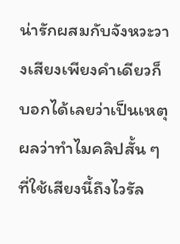น่ารักผสมกับจังหวะวางเสียงเพียงคำเดียวก็บอกได้เลยว่าเป็นเหตุผลว่าทำไมคลิปสั้น ๆ ที่ใช้เสียงนี้ถึงไวรัล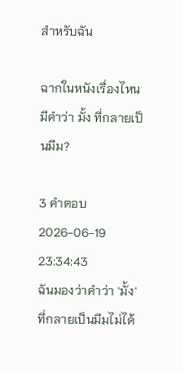สำหรับฉัน

ฉากในหนังเรื่องไหนมีคำว่า มั้ง ที่กลายเป็นมีม?

3 คำตอบ2026-06-19 23:34:43
ฉันมองว่าคำว่า 'มั้ง' ที่กลายเป็นมีมไม่ได้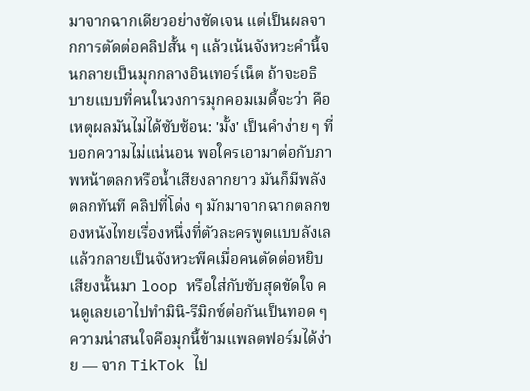มาจากฉากเดียวอย่างชัดเจน แต่เป็นผลจากการตัดต่อคลิปสั้น ๆ แล้วเน้นจังหวะคำนี้จนกลายเป็นมุกกลางอินเทอร์เน็ต ถ้าจะอธิบายแบบที่คนในวงการมุกคอมเมดี้จะว่า คือเหตุผลมันไม่ได้ซับซ้อน: 'มั้ง' เป็นคำง่าย ๆ ที่บอกความไม่แน่นอน พอใครเอามาต่อกับภาพหน้าตลกหรือน้ำเสียงลากยาว มันก็มีพลังตลกทันที คลิปที่โด่ง ๆ มักมาจากฉากตลกของหนังไทยเรื่องหนึ่งที่ตัวละครพูดแบบลังเลแล้วกลายเป็นจังหวะพีคเมื่อคนตัดต่อหยิบเสียงนั้นมา loop หรือใส่กับซับสุดขัดใจ คนดูเลยเอาไปทำมินิ-รีมิกซ์ต่อกันเป็นทอด ๆ ความน่าสนใจคือมุกนี้ข้ามแพลตฟอร์มได้ง่าย — จาก TikTok ไป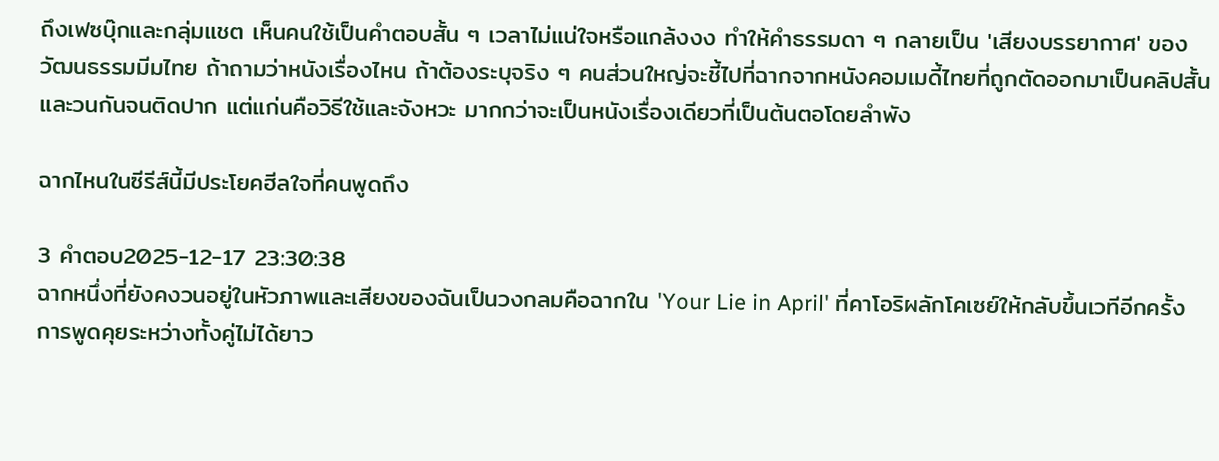ถึงเฟซบุ๊กและกลุ่มแชต เห็นคนใช้เป็นคำตอบสั้น ๆ เวลาไม่แน่ใจหรือแกล้งงง ทำให้คำธรรมดา ๆ กลายเป็น 'เสียงบรรยากาศ' ของวัฒนธรรมมีมไทย ถ้าถามว่าหนังเรื่องไหน ถ้าต้องระบุจริง ๆ คนส่วนใหญ่จะชี้ไปที่ฉากจากหนังคอมเมดี้ไทยที่ถูกตัดออกมาเป็นคลิปสั้นและวนกันจนติดปาก แต่แก่นคือวิธีใช้และจังหวะ มากกว่าจะเป็นหนังเรื่องเดียวที่เป็นต้นตอโดยลำพัง

ฉากไหนในซีรีส์นี้มีประโยคฮีลใจที่คนพูดถึง

3 คำตอบ2025-12-17 23:30:38
ฉากหนึ่งที่ยังคงวนอยู่ในหัวภาพและเสียงของฉันเป็นวงกลมคือฉากใน 'Your Lie in April' ที่คาโอริผลักโคเซย์ให้กลับขึ้นเวทีอีกครั้ง การพูดคุยระหว่างทั้งคู่ไม่ได้ยาว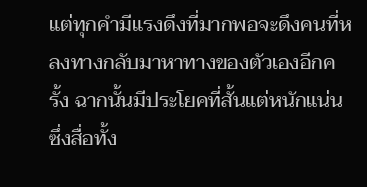แต่ทุกคำมีแรงดึงที่มากพอจะดึงคนที่หลงทางกลับมาหาทางของตัวเองอีกครั้ง ฉากนั้นมีประโยคที่สั้นแต่หนักแน่น ซึ่งสื่อทั้ง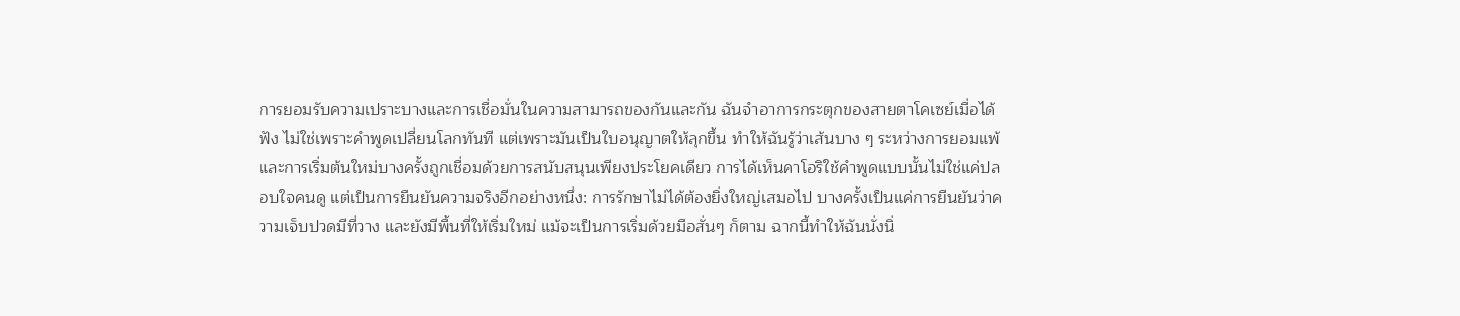การยอมรับความเปราะบางและการเชื่อมั่นในความสามารถของกันและกัน ฉันจำอาการกระตุกของสายตาโคเซย์เมื่อได้ฟัง ไม่ใช่เพราะคำพูดเปลี่ยนโลกทันที แต่เพราะมันเป็นใบอนุญาตให้ลุกขึ้น ทำให้ฉันรู้ว่าเส้นบาง ๆ ระหว่างการยอมแพ้และการเริ่มต้นใหม่บางครั้งถูกเชื่อมด้วยการสนับสนุนเพียงประโยคเดียว การได้เห็นคาโอริใช้คำพูดแบบนั้นไม่ใช่แค่ปลอบใจคนดู แต่เป็นการยืนยันความจริงอีกอย่างหนึ่ง: การรักษาไม่ได้ต้องยิ่งใหญ่เสมอไป บางครั้งเป็นแค่การยืนยันว่าความเจ็บปวดมีที่วาง และยังมีพื้นที่ให้เริ่มใหม่ แม้จะเป็นการเริ่มด้วยมือสั่นๆ ก็ตาม ฉากนี้ทำให้ฉันนั่งนิ่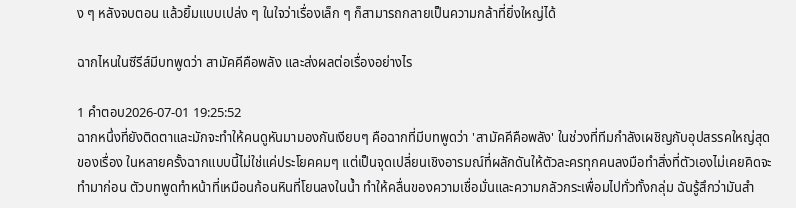ง ๆ หลังจบตอน แล้วยิ้มแบบเปล่ง ๆ ในใจว่าเรื่องเล็ก ๆ ก็สามารถกลายเป็นความกล้าที่ยิ่งใหญ่ได้

ฉากไหนในซีรีส์มีบทพูดว่า สามัคคีคือพลัง และส่งผลต่อเรื่องอย่างไร

1 คำตอบ2026-07-01 19:25:52
ฉากหนึ่งที่ยังติดตาและมักจะทำให้คนดูหันมามองกันเงียบๆ คือฉากที่มีบทพูดว่า 'สามัคคีคือพลัง' ในช่วงที่ทีมกำลังเผชิญกับอุปสรรคใหญ่สุดของเรื่อง ในหลายครั้งฉากแบบนี้ไม่ใช่แค่ประโยคคมๆ แต่เป็นจุดเปลี่ยนเชิงอารมณ์ที่ผลักดันให้ตัวละครทุกคนลงมือทำสิ่งที่ตัวเองไม่เคยคิดจะทำมาก่อน ตัวบทพูดทำหน้าที่เหมือนก้อนหินที่โยนลงในน้ำ ทำให้คลื่นของความเชื่อมั่นและความกลัวกระเพื่อมไปทั่วทั้งกลุ่ม ฉันรู้สึกว่ามันสำ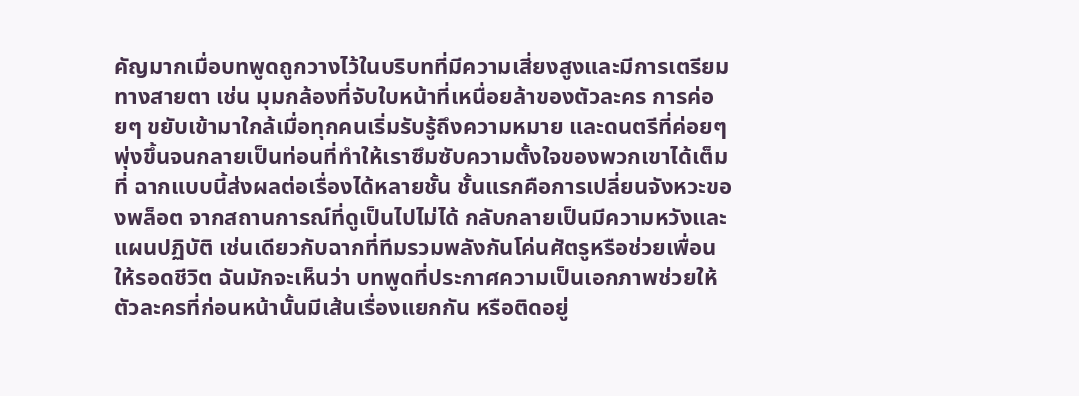คัญมากเมื่อบทพูดถูกวางไว้ในบริบทที่มีความเสี่ยงสูงและมีการเตรียมทางสายตา เช่น มุมกล้องที่จับใบหน้าที่เหนื่อยล้าของตัวละคร การค่อยๆ ขยับเข้ามาใกล้เมื่อทุกคนเริ่มรับรู้ถึงความหมาย และดนตรีที่ค่อยๆ พุ่งขึ้นจนกลายเป็นท่อนที่ทำให้เราซึมซับความตั้งใจของพวกเขาได้เต็มที่ ฉากแบบนี้ส่งผลต่อเรื่องได้หลายชั้น ชั้นแรกคือการเปลี่ยนจังหวะของพล็อต จากสถานการณ์ที่ดูเป็นไปไม่ได้ กลับกลายเป็นมีความหวังและแผนปฏิบัติ เช่นเดียวกับฉากที่ทีมรวมพลังกันโค่นศัตรูหรือช่วยเพื่อนให้รอดชีวิต ฉันมักจะเห็นว่า บทพูดที่ประกาศความเป็นเอกภาพช่วยให้ตัวละครที่ก่อนหน้านั้นมีเส้นเรื่องแยกกัน หรือติดอยู่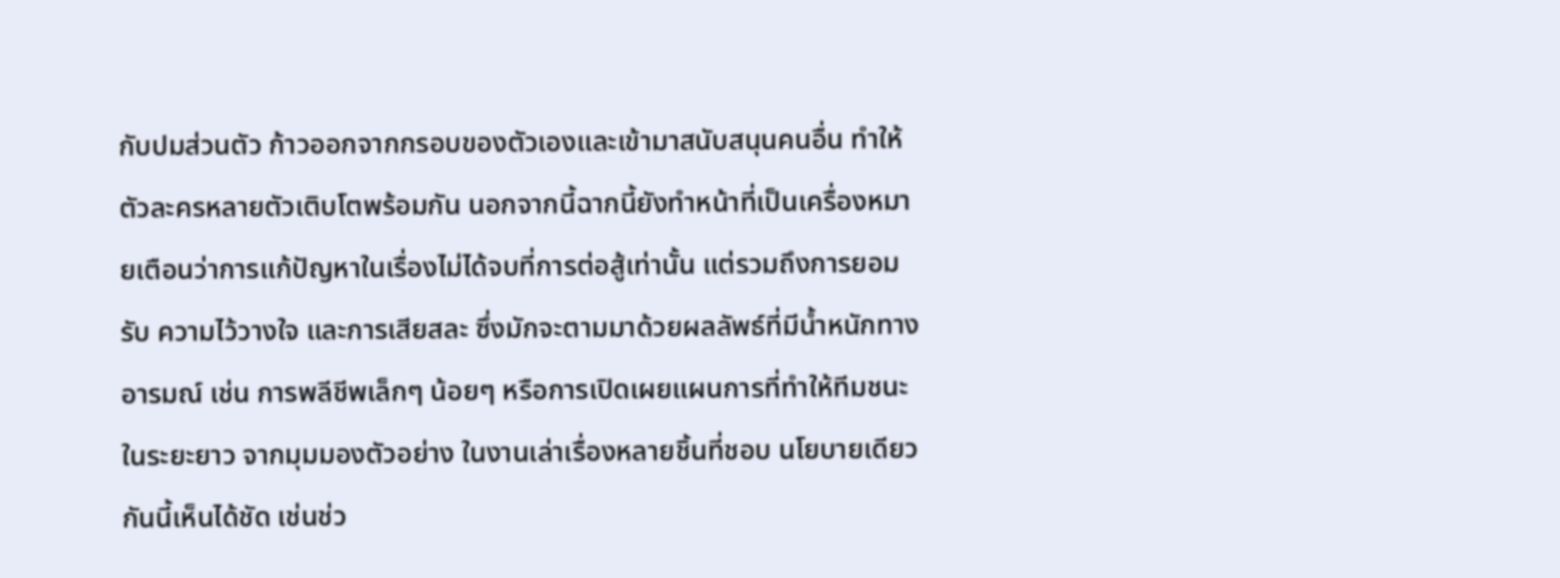กับปมส่วนตัว ก้าวออกจากกรอบของตัวเองและเข้ามาสนับสนุนคนอื่น ทำให้ตัวละครหลายตัวเติบโตพร้อมกัน นอกจากนี้ฉากนี้ยังทำหน้าที่เป็นเครื่องหมายเตือนว่าการแก้ปัญหาในเรื่องไม่ได้จบที่การต่อสู้เท่านั้น แต่รวมถึงการยอมรับ ความไว้วางใจ และการเสียสละ ซึ่งมักจะตามมาด้วยผลลัพธ์ที่มีน้ำหนักทางอารมณ์ เช่น การพลีชีพเล็กๆ น้อยๆ หรือการเปิดเผยแผนการที่ทำให้ทีมชนะในระยะยาว จากมุมมองตัวอย่าง ในงานเล่าเรื่องหลายชิ้นที่ชอบ นโยบายเดียวกันนี้เห็นได้ชัด เช่นช่ว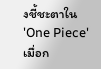งชี้ชะตาใน 'One Piece' เมื่อก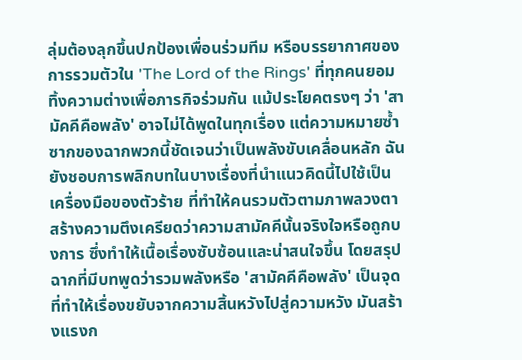ลุ่มต้องลุกขึ้นปกป้องเพื่อนร่วมทีม หรือบรรยากาศของการรวมตัวใน 'The Lord of the Rings' ที่ทุกคนยอมทิ้งความต่างเพื่อภารกิจร่วมกัน แม้ประโยคตรงๆ ว่า 'สามัคคีคือพลัง' อาจไม่ได้พูดในทุกเรื่อง แต่ความหมายซ้ำซากของฉากพวกนี้ชัดเจนว่าเป็นพลังขับเคลื่อนหลัก ฉันยังชอบการพลิกบทในบางเรื่องที่นำแนวคิดนี้ไปใช้เป็นเครื่องมือของตัวร้าย ที่ทำให้คนรวมตัวตามภาพลวงตา สร้างความตึงเครียดว่าความสามัคคีนั้นจริงใจหรือถูกบงการ ซึ่งทำให้เนื้อเรื่องซับซ้อนและน่าสนใจขึ้น โดยสรุป ฉากที่มีบทพูดว่ารวมพลังหรือ 'สามัคคีคือพลัง' เป็นจุดที่ทำให้เรื่องขยับจากความสิ้นหวังไปสู่ความหวัง มันสร้างแรงก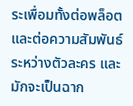ระเพื่อมทั้งต่อพล็อตและต่อความสัมพันธ์ระหว่างตัวละคร และมักจะเป็นฉาก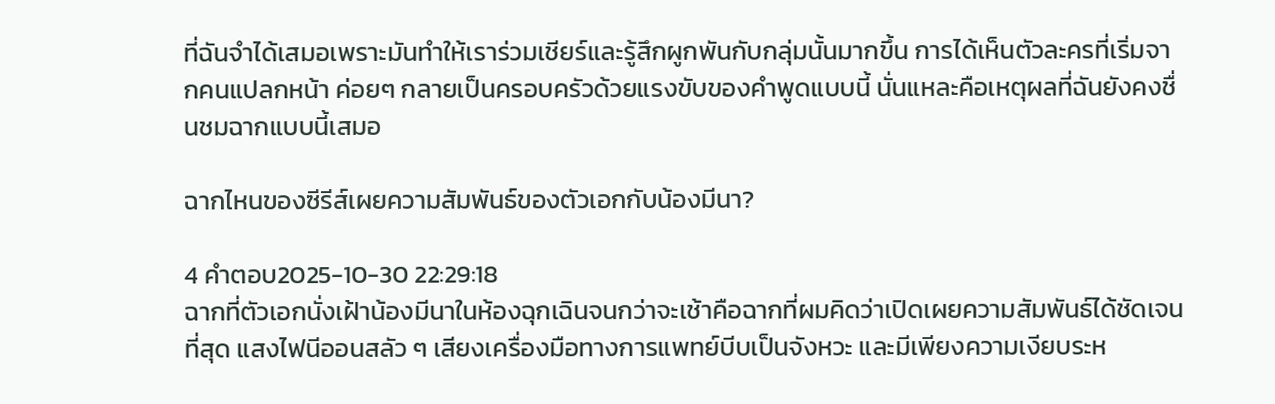ที่ฉันจำได้เสมอเพราะมันทำให้เราร่วมเชียร์และรู้สึกผูกพันกับกลุ่มนั้นมากขึ้น การได้เห็นตัวละครที่เริ่มจากคนแปลกหน้า ค่อยๆ กลายเป็นครอบครัวด้วยแรงขับของคำพูดแบบนี้ นั่นแหละคือเหตุผลที่ฉันยังคงชื่นชมฉากแบบนี้เสมอ

ฉากไหนของซีรีส์เผยความสัมพันธ์ของตัวเอกกับน้องมีนา?

4 คำตอบ2025-10-30 22:29:18
ฉากที่ตัวเอกนั่งเฝ้าน้องมีนาในห้องฉุกเฉินจนกว่าจะเช้าคือฉากที่ผมคิดว่าเปิดเผยความสัมพันธ์ได้ชัดเจนที่สุด แสงไฟนีออนสลัว ๆ เสียงเครื่องมือทางการแพทย์บีบเป็นจังหวะ และมีเพียงความเงียบระห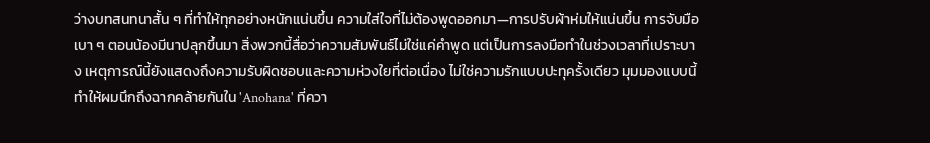ว่างบทสนทนาสั้น ๆ ที่ทำให้ทุกอย่างหนักแน่นขึ้น ความใส่ใจที่ไม่ต้องพูดออกมา—การปรับผ้าห่มให้แน่นขึ้น การจับมือเบา ๆ ตอนน้องมีนาปลุกขึ้นมา สิ่งพวกนี้สื่อว่าความสัมพันธ์ไม่ใช่แค่คำพูด แต่เป็นการลงมือทำในช่วงเวลาที่เปราะบาง เหตุการณ์นี้ยังแสดงถึงความรับผิดชอบและความห่วงใยที่ต่อเนื่อง ไม่ใช่ความรักแบบปะทุครั้งเดียว มุมมองแบบนี้ทำให้ผมนึกถึงฉากคล้ายกันใน 'Anohana' ที่ควา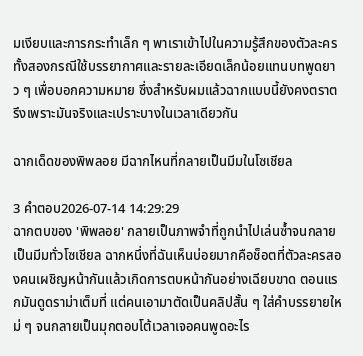มเงียบและการกระทำเล็ก ๆ พาเราเข้าไปในความรู้สึกของตัวละคร ทั้งสองกรณีใช้บรรยากาศและรายละเอียดเล็กน้อยแทนบทพูดยาว ๆ เพื่อบอกความหมาย ซึ่งสำหรับผมแล้วฉากแบบนี้ยังคงตราตรึงเพราะมันจริงและเปราะบางในเวลาเดียวกัน

ฉากเด็ดของพิพลอย มีฉากไหนที่กลายเป็นมีมในโซเชียล

3 คำตอบ2026-07-14 14:29:29
ฉากตบของ 'พิพลอย' กลายเป็นภาพจำที่ถูกนำไปเล่นซ้ำจนกลายเป็นมีมทั่วโซเชียล ฉากหนึ่งที่ฉันเห็นบ่อยมากคือช็อตที่ตัวละครสองคนเผชิญหน้ากันแล้วเกิดการตบหน้ากันอย่างเฉียบขาด ตอนแรกมันดูดราม่าเต็มที่ แต่คนเอามาตัดเป็นคลิปสั้น ๆ ใส่คำบรรยายใหม่ ๆ จนกลายเป็นมุกตอบโต้เวลาเจอคนพูดอะไร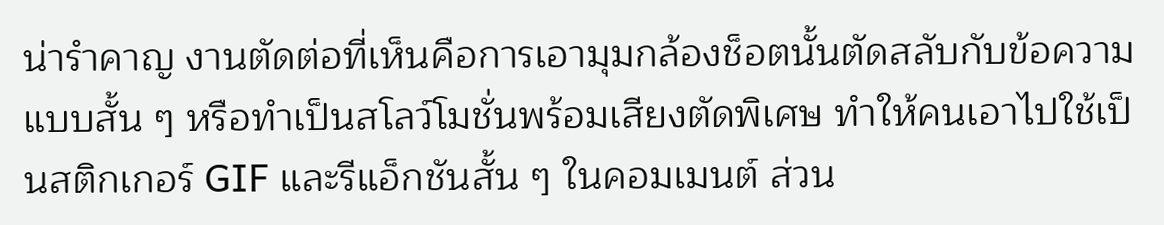น่ารำคาญ งานตัดต่อที่เห็นคือการเอามุมกล้องช็อตนั้นตัดสลับกับข้อความแบบสั้น ๆ หรือทำเป็นสโลว์โมชั่นพร้อมเสียงตัดพิเศษ ทำให้คนเอาไปใช้เป็นสติกเกอร์ GIF และรีแอ็กชันสั้น ๆ ในคอมเมนต์ ส่วน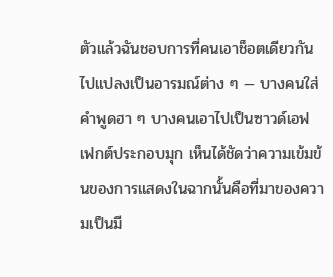ตัวแล้วฉันชอบการที่คนเอาช็อตเดียวกันไปแปลงเป็นอารมณ์ต่าง ๆ — บางคนใส่คำพูดฮา ๆ บางคนเอาไปเป็นซาวด์เอฟเฟกต์ประกอบมุก เห็นได้ชัดว่าความเข้มข้นของการแสดงในฉากนั้นคือที่มาของความเป็นมี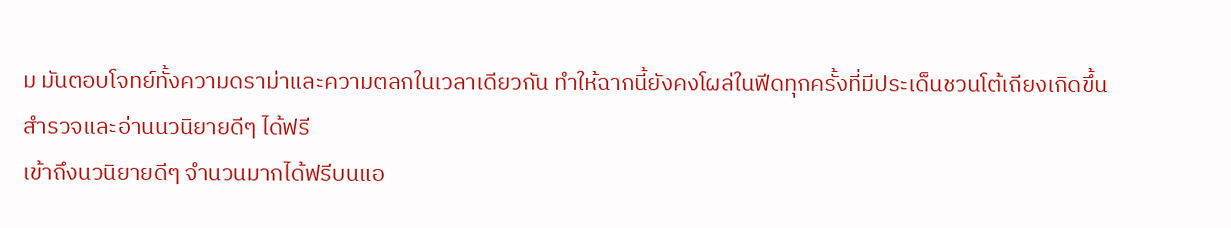ม มันตอบโจทย์ทั้งความดราม่าและความตลกในเวลาเดียวกัน ทำให้ฉากนี้ยังคงโผล่ในฟีดทุกครั้งที่มีประเด็นชวนโต้เถียงเกิดขึ้น
สำรวจและอ่านนวนิยายดีๆ ได้ฟรี
เข้าถึงนวนิยายดีๆ จำนวนมากได้ฟรีบนแอ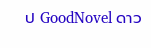ป GoodNovel ดาว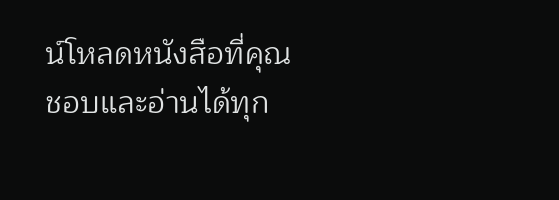น์โหลดหนังสือที่คุณชอบและอ่านได้ทุก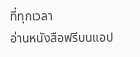ที่ทุกเวลา
อ่านหนังสือฟรีบนแอป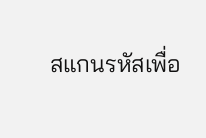สแกนรหัสเพื่อ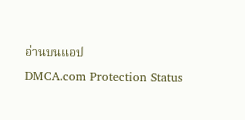อ่านบนแอป
DMCA.com Protection Status